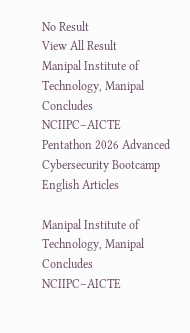No Result
View All Result
Manipal Institute of Technology, Manipal Concludes NCIIPC–AICTE Pentathon 2026 Advanced Cybersecurity Bootcamp
English Articles

Manipal Institute of Technology, Manipal Concludes NCIIPC–AICTE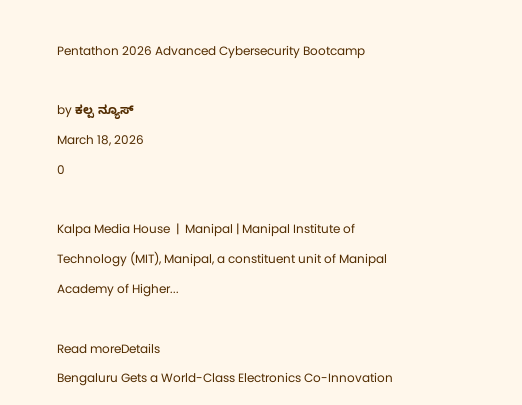Pentathon 2026 Advanced Cybersecurity Bootcamp

by ಕಲ್ಪ ನ್ಯೂಸ್
March 18, 2026
0

Kalpa Media House  |  Manipal | Manipal Institute of Technology (MIT), Manipal, a constituent unit of Manipal Academy of Higher...

Read moreDetails
Bengaluru Gets a World-Class Electronics Co-Innovation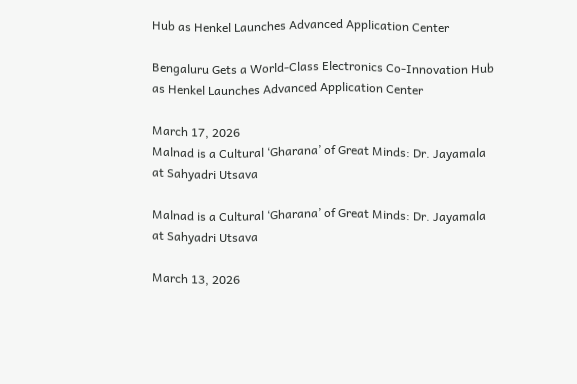Hub as Henkel Launches Advanced Application Center

Bengaluru Gets a World-Class Electronics Co-Innovation Hub as Henkel Launches Advanced Application Center

March 17, 2026
Malnad is a Cultural ‘Gharana’ of Great Minds: Dr. Jayamala at Sahyadri Utsava

Malnad is a Cultural ‘Gharana’ of Great Minds: Dr. Jayamala at Sahyadri Utsava

March 13, 2026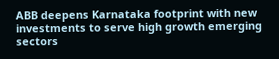ABB deepens Karnataka footprint with new investments to serve high growth emerging sectors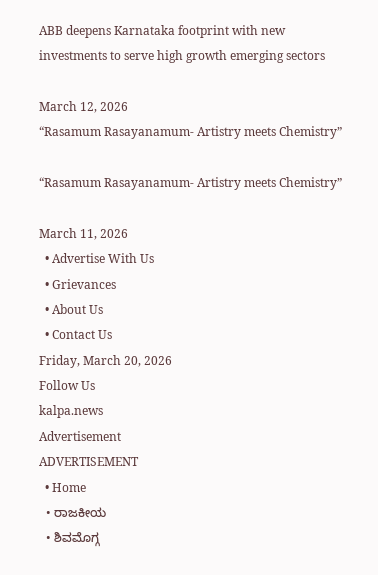ABB deepens Karnataka footprint with new investments to serve high growth emerging sectors

March 12, 2026
“Rasamum Rasayanamum- Artistry meets Chemistry”

“Rasamum Rasayanamum- Artistry meets Chemistry”

March 11, 2026
  • Advertise With Us
  • Grievances
  • About Us
  • Contact Us
Friday, March 20, 2026
Follow Us
kalpa.news
Advertisement
ADVERTISEMENT
  • Home
  • ರಾಜಕೀಯ
  • ಶಿವಮೊಗ್ಗ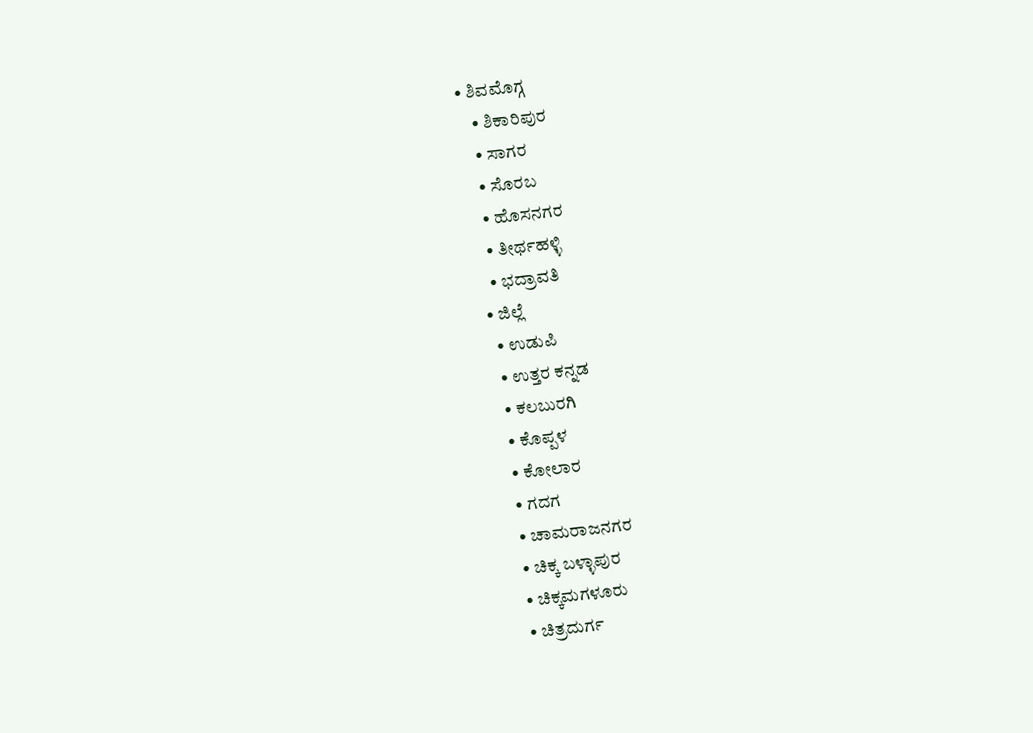• ಶಿವಮೊಗ್ಗ
    • ಶಿಕಾರಿಪುರ
    • ಸಾಗರ
    • ಸೊರಬ
    • ಹೊಸನಗರ
    • ತೀರ್ಥಹಳ್ಳಿ
    • ಭದ್ರಾವತಿ
  • ಜಿಲ್ಲೆ
    • ಉಡುಪಿ
    • ಉತ್ತರ ಕನ್ನಡ
    • ಕಲಬುರಗಿ
    • ಕೊಪ್ಪಳ
    • ಕೋಲಾರ
    • ಗದಗ
    • ಚಾಮರಾಜನಗರ
    • ಚಿಕ್ಕ ಬಳ್ಳಾಪುರ
    • ಚಿಕ್ಕಮಗಳೂರು
    • ಚಿತ್ರದುರ್ಗ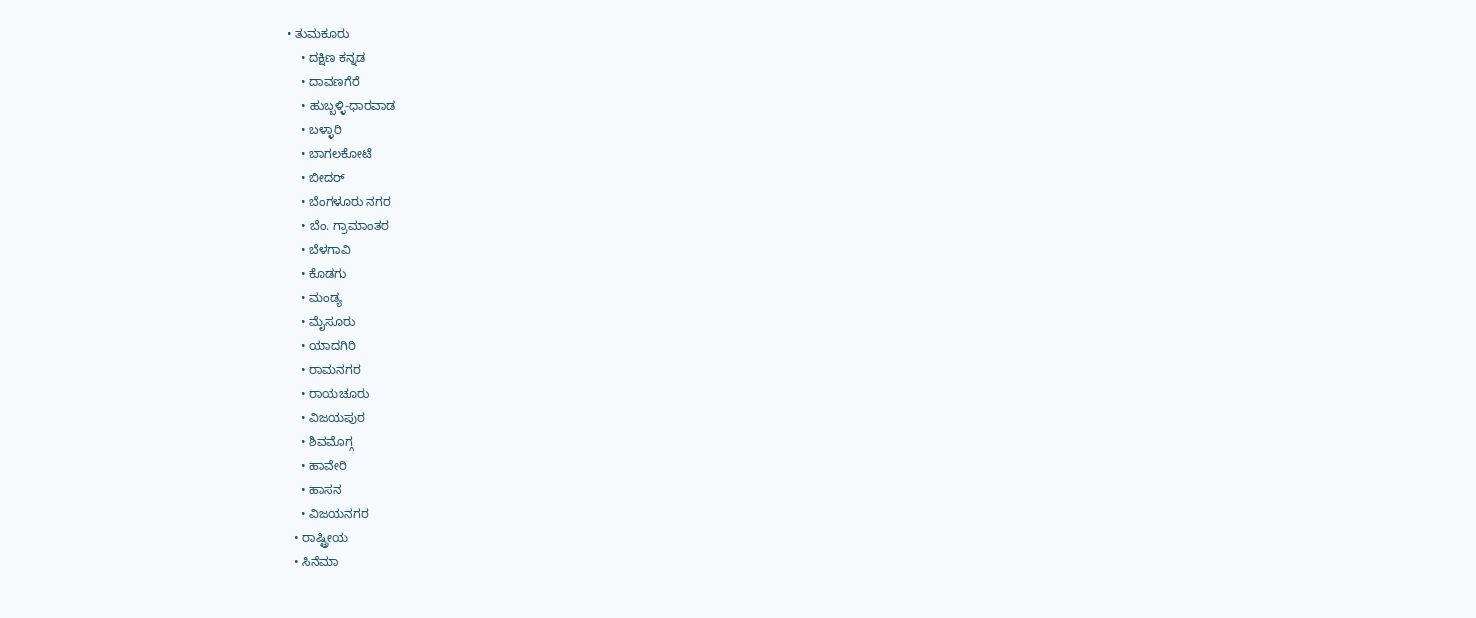• ತುಮಕೂರು
    • ದಕ್ಷಿಣ ಕನ್ನಡ
    • ದಾವಣಗೆರೆ
    • ಹುಬ್ಬಳ್ಳಿ-ಧಾರವಾಡ
    • ಬಳ್ಳಾರಿ
    • ಬಾಗಲಕೋಟೆ
    • ಬೀದರ್
    • ಬೆಂಗಳೂರು ನಗರ
    • ಬೆಂ. ಗ್ರಾಮಾಂತರ
    • ಬೆಳಗಾವಿ
    • ಕೊಡಗು
    • ಮಂಡ್ಯ
    • ಮೈಸೂರು
    • ಯಾದಗಿರಿ
    • ರಾಮನಗರ
    • ರಾಯಚೂರು
    • ವಿಜಯಪುರ
    • ಶಿವಮೊಗ್ಗ
    • ಹಾವೇರಿ
    • ಹಾಸನ
    • ವಿಜಯನಗರ
  • ರಾಷ್ಟ್ರೀಯ
  • ಸಿನೆಮಾ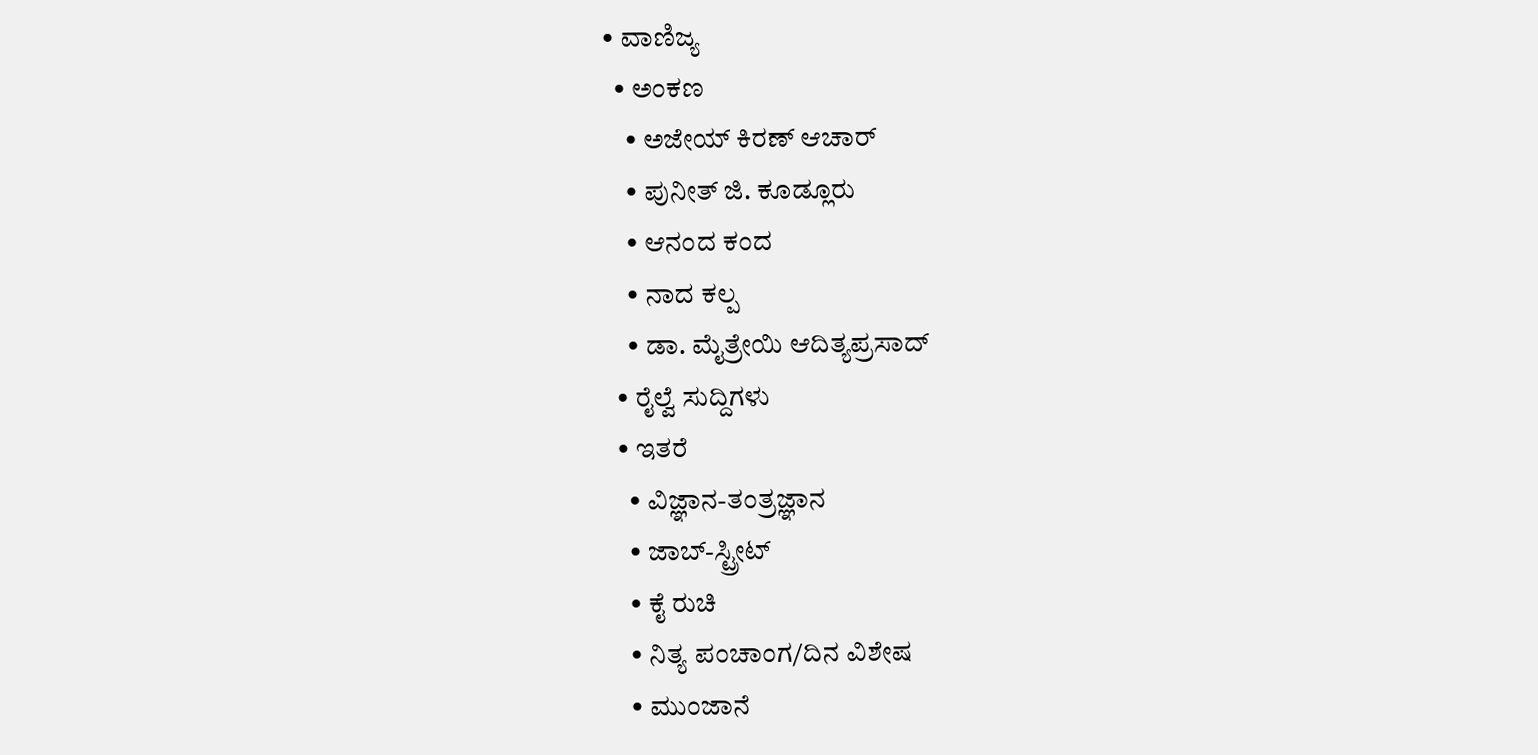• ವಾಣಿಜ್ಯ
  • ಅಂಕಣ
    • ಅಜೇಯ್ ಕಿರಣ್ ಆಚಾರ್
    • ಪುನೀತ್ ಜಿ. ಕೂಡ್ಲೂರು
    • ಆನಂದ ಕಂದ
    • ನಾದ ಕಲ್ಪ
    • ಡಾ. ಮೈತ್ರೇಯಿ ಆದಿತ್ಯಪ್ರಸಾದ್
  • ರೈಲ್ವೆ ಸುದ್ದಿಗಳು
  • ಇತರೆ
    • ವಿಜ್ಞಾನ-ತಂತ್ರಜ್ಞಾನ
    • ಜಾಬ್-ಸ್ಟ್ರೀಟ್
    • ಕೈ ರುಚಿ
    • ನಿತ್ಯ ಪಂಚಾಂಗ/ದಿನ ವಿಶೇಷ
    • ಮುಂಜಾನೆ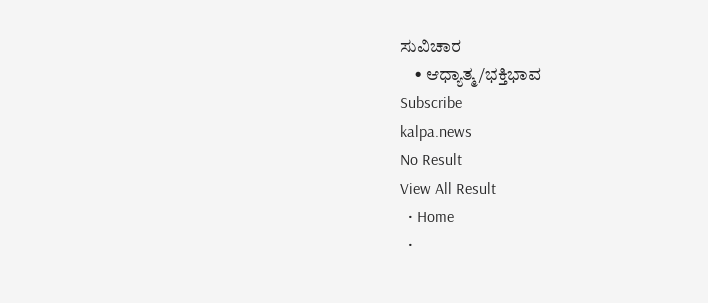ಸುವಿಚಾರ
    • ಆಧ್ಯಾತ್ಮ/ಭಕ್ತಿಭಾವ
Subscribe
kalpa.news
No Result
View All Result
  • Home
  •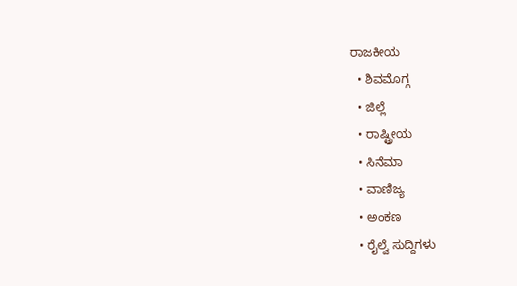ರಾಜಕೀಯ
  • ಶಿವಮೊಗ್ಗ
  • ಜಿಲ್ಲೆ
  • ರಾಷ್ಟ್ರೀಯ
  • ಸಿನೆಮಾ
  • ವಾಣಿಜ್ಯ
  • ಅಂಕಣ
  • ರೈಲ್ವೆ ಸುದ್ದಿಗಳು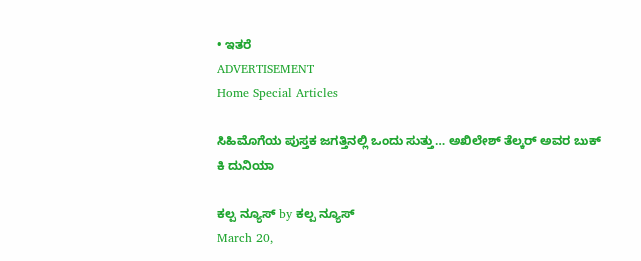• ಇತರೆ
ADVERTISEMENT
Home Special Articles

ಸಿಹಿಮೊಗೆಯ ಪುಸ್ತಕ ಜಗತ್ತಿನಲ್ಲಿ ಒಂದು ಸುತ್ತು… ಅಖಿಲೇಶ್ ತೆಲ್ಕರ್ ಅವರ ಬುಕ್ ಕಿ ದುನಿಯಾ

ಕಲ್ಪ ನ್ಯೂಸ್ by ಕಲ್ಪ ನ್ಯೂಸ್
March 20,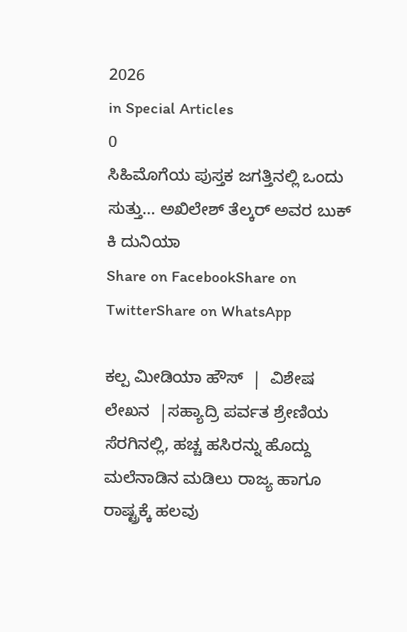2026
in Special Articles
0
ಸಿಹಿಮೊಗೆಯ ಪುಸ್ತಕ ಜಗತ್ತಿನಲ್ಲಿ ಒಂದು ಸುತ್ತು… ಅಖಿಲೇಶ್ ತೆಲ್ಕರ್ ಅವರ ಬುಕ್ ಕಿ ದುನಿಯಾ
Share on FacebookShare on TwitterShare on WhatsApp

ಕಲ್ಪ ಮೀಡಿಯಾ ಹೌಸ್  |  ವಿಶೇಷ ಲೇಖನ  |ಸಹ್ಯಾದ್ರಿ ಪರ್ವತ ಶ್ರೇಣಿಯ ಸೆರಗಿನಲ್ಲಿ, ಹಚ್ಚ ಹಸಿರನ್ನು ಹೊದ್ದು ಮಲೆನಾಡಿನ ಮಡಿಲು ರಾಜ್ಯ ಹಾಗೂ ರಾಷ್ಟ್ರಕ್ಕೆ ಹಲವು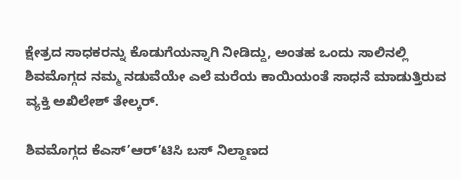ಕ್ಷೇತ್ರದ ಸಾಧಕರನ್ನು ಕೊಡುಗೆಯನ್ನಾಗಿ ನೀಡಿದ್ದು, ಅಂತಹ ಒಂದು ಸಾಲಿನಲ್ಲಿ ಶಿವಮೊಗ್ಗದ ನಮ್ಮ ನಡುವೆಯೇ ಎಲೆ ಮರೆಯ ಕಾಯಿಯಂತೆ ಸಾಧನೆ ಮಾಡುತ್ತಿರುವ ವ್ಯಕ್ತಿ ಅಖಿಲೇಶ್ ತೇಲ್ಕರ್.

ಶಿವಮೊಗ್ಗದ ಕೆಎಸ್’ಆರ್’ಟಿಸಿ ಬಸ್ ನಿಲ್ದಾಣದ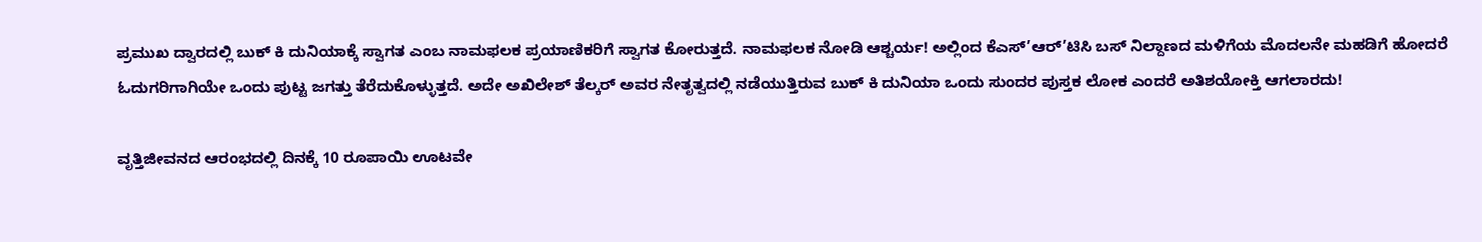ಪ್ರಮುಖ ದ್ವಾರದಲ್ಲಿ ಬುಕ್ ಕಿ ದುನಿಯಾಕ್ಕೆ ಸ್ವಾಗತ ಎಂಬ ನಾಮಫಲಕ ಪ್ರಯಾಣಿಕರಿಗೆ ಸ್ವಾಗತ ಕೋರುತ್ತದೆ. ನಾಮಫಲಕ ನೋಡಿ ಆಶ್ಚರ್ಯ! ಅಲ್ಲಿಂದ ಕೆಎಸ್’ಆರ್’ಟಿಸಿ ಬಸ್ ನಿಲ್ದಾಣದ ಮಳಿಗೆಯ ಮೊದಲನೇ ಮಹಡಿಗೆ ಹೋದರೆ ಓದುಗರಿಗಾಗಿಯೇ ಒಂದು ಪುಟ್ಟ ಜಗತ್ತು ತೆರೆದುಕೊಳ್ಳುತ್ತದೆ. ಅದೇ ಅಖಿಲೇಶ್ ತೆಲ್ಕರ್ ಅವರ ನೇತೃತ್ವದಲ್ಲಿ ನಡೆಯುತ್ತಿರುವ ಬುಕ್ ಕಿ ದುನಿಯಾ ಒಂದು ಸುಂದರ ಪುಸ್ತಕ ಲೋಕ ಎಂದರೆ ಅತಿಶಯೋಕ್ತಿ ಆಗಲಾರದು!

ವೃತ್ತಿಜೀವನದ ಆರಂಭದಲ್ಲಿ ದಿನಕ್ಕೆ 10 ರೂಪಾಯಿ ಊಟವೇ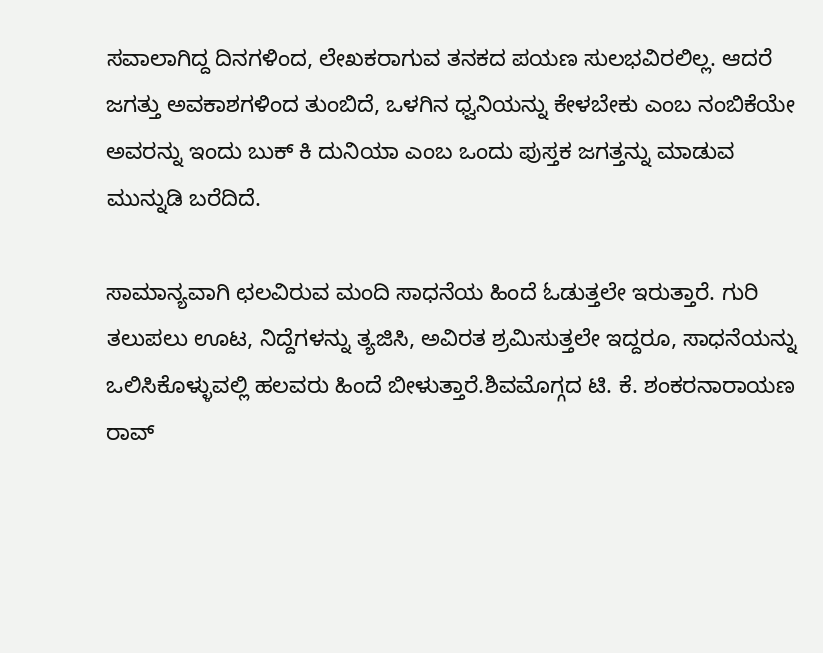ಸವಾಲಾಗಿದ್ದ ದಿನಗಳಿಂದ, ಲೇಖಕರಾಗುವ ತನಕದ ಪಯಣ ಸುಲಭವಿರಲಿಲ್ಲ. ಆದರೆ ಜಗತ್ತು ಅವಕಾಶಗಳಿಂದ ತುಂಬಿದೆ, ಒಳಗಿನ ಧ್ವನಿಯನ್ನು ಕೇಳಬೇಕು ಎಂಬ ನಂಬಿಕೆಯೇ ಅವರನ್ನು ಇಂದು ಬುಕ್ ಕಿ ದುನಿಯಾ ಎಂಬ ಒಂದು ಪುಸ್ತಕ ಜಗತ್ತನ್ನು ಮಾಡುವ ಮುನ್ನುಡಿ ಬರೆದಿದೆ.

ಸಾಮಾನ್ಯವಾಗಿ ಛಲವಿರುವ ಮಂದಿ ಸಾಧನೆಯ ಹಿಂದೆ ಓಡುತ್ತಲೇ ಇರುತ್ತಾರೆ. ಗುರಿ ತಲುಪಲು ಊಟ, ನಿದ್ದೆಗಳನ್ನು ತ್ಯಜಿಸಿ, ಅವಿರತ ಶ್ರಮಿಸುತ್ತಲೇ ಇದ್ದರೂ, ಸಾಧನೆಯನ್ನು ಒಲಿಸಿಕೊಳ್ಳುವಲ್ಲಿ ಹಲವರು ಹಿಂದೆ ಬೀಳುತ್ತಾರೆ.ಶಿವಮೊಗ್ಗದ ಟಿ. ಕೆ. ಶಂಕರನಾರಾಯಣ ರಾವ್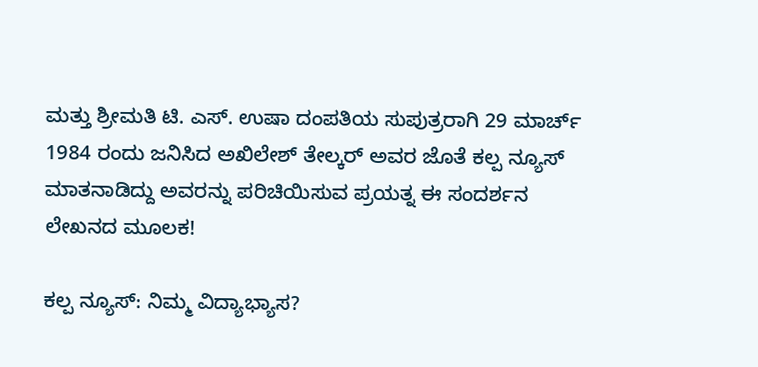ಮತ್ತು ಶ್ರೀಮತಿ ಟಿ. ಎಸ್. ಉಷಾ ದಂಪತಿಯ ಸುಪುತ್ರರಾಗಿ 29 ಮಾರ್ಚ್ 1984 ರಂದು ಜನಿಸಿದ ಅಖಿಲೇಶ್ ತೇಲ್ಕರ್ ಅವರ ಜೊತೆ ಕಲ್ಪ ನ್ಯೂಸ್ ಮಾತನಾಡಿದ್ದು ಅವರನ್ನು ಪರಿಚಿಯಿಸುವ ಪ್ರಯತ್ನ ಈ ಸಂದರ್ಶನ ಲೇಖನದ ಮೂಲಕ!

ಕಲ್ಪ ನ್ಯೂಸ್: ನಿಮ್ಮ ವಿದ್ಯಾಭ್ಯಾಸ?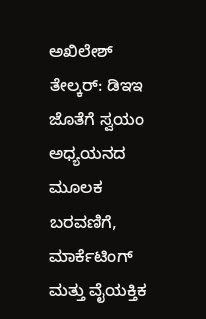ಅಖಿಲೇಶ್ ತೇಲ್ಕರ್: ಡಿಇಇ ಜೊತೆಗೆ ಸ್ವಯಂ ಅಧ್ಯಯನದ ಮೂಲಕ ಬರವಣಿಗೆ, ಮಾರ್ಕೆಟಿಂಗ್ ಮತ್ತು ವೈಯಕ್ತಿಕ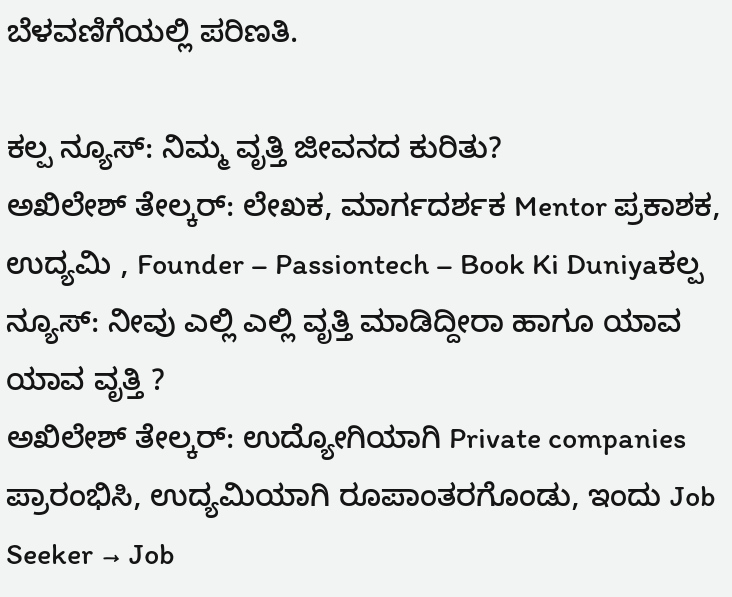ಬೆಳವಣಿಗೆಯಲ್ಲಿ ಪರಿಣತಿ.

ಕಲ್ಪ ನ್ಯೂಸ್: ನಿಮ್ಮ ವೃತ್ತಿ ಜೀವನದ ಕುರಿತು?
ಅಖಿಲೇಶ್ ತೇಲ್ಕರ್: ಲೇಖಕ, ಮಾರ್ಗದರ್ಶಕ Mentor ಪ್ರಕಾಶಕ, ಉದ್ಯಮಿ , Founder – Passiontech – Book Ki Duniyaಕಲ್ಪ ನ್ಯೂಸ್: ನೀವು ಎಲ್ಲಿ ಎಲ್ಲಿ ವೃತ್ತಿ ಮಾಡಿದ್ದೀರಾ ಹಾಗೂ ಯಾವ ಯಾವ ವೃತ್ತಿ ?
ಅಖಿಲೇಶ್ ತೇಲ್ಕರ್: ಉದ್ಯೋಗಿಯಾಗಿ Private companies ಪ್ರಾರಂಭಿಸಿ, ಉದ್ಯಮಿಯಾಗಿ ರೂಪಾಂತರಗೊಂಡು, ಇಂದು Job Seeker → Job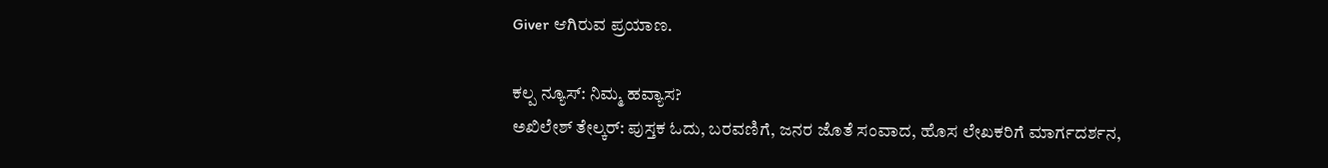Giver ಆಗಿರುವ ಪ್ರಯಾಣ.

ಕಲ್ಪ ನ್ಯೂಸ್: ನಿಮ್ಮ ಹವ್ಯಾಸ?
ಅಖಿಲೇಶ್ ತೇಲ್ಕರ್: ಪುಸ್ತಕ ಓದು, ಬರವಣಿಗೆ, ಜನರ ಜೊತೆ ಸಂವಾದ, ಹೊಸ ಲೇಖಕರಿಗೆ ಮಾರ್ಗದರ್ಶನ,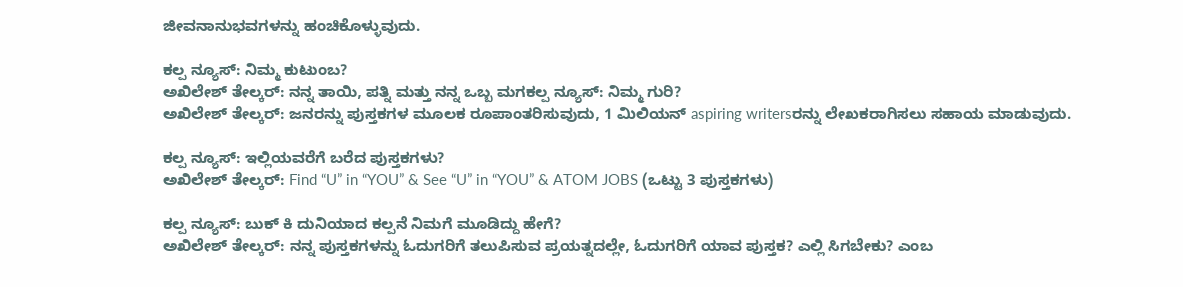ಜೀವನಾನುಭವಗಳನ್ನು ಹಂಚಿಕೊಳ್ಳುವುದು.

ಕಲ್ಪ ನ್ಯೂಸ್: ನಿಮ್ಮ ಕುಟುಂಬ?
ಅಖಿಲೇಶ್ ತೇಲ್ಕರ್: ನನ್ನ ತಾಯಿ, ಪತ್ನಿ ಮತ್ತು ನನ್ನ ಒಬ್ಬ ಮಗಕಲ್ಪ ನ್ಯೂಸ್: ನಿಮ್ಮ ಗುರಿ?
ಅಖಿಲೇಶ್ ತೇಲ್ಕರ್: ಜನರನ್ನು ಪುಸ್ತಕಗಳ ಮೂಲಕ ರೂಪಾಂತರಿಸುವುದು, 1 ಮಿಲಿಯನ್ aspiring writersರನ್ನು ಲೇಖಕರಾಗಿಸಲು ಸಹಾಯ ಮಾಡುವುದು.

ಕಲ್ಪ ನ್ಯೂಸ್: ಇಲ್ಲಿಯವರೆಗೆ ಬರೆದ ಪುಸ್ತಕಗಳು?
ಅಖಿಲೇಶ್ ತೇಲ್ಕರ್: Find “U” in “YOU” & See “U” in “YOU” & ATOM JOBS (ಒಟ್ಟು 3 ಪುಸ್ತಕಗಳು)

ಕಲ್ಪ ನ್ಯೂಸ್: ಬುಕ್ ಕಿ ದುನಿಯಾದ ಕಲ್ಪನೆ ನಿಮಗೆ ಮೂಡಿದ್ದು ಹೇಗೆ?
ಅಖಿಲೇಶ್ ತೇಲ್ಕರ್: ನನ್ನ ಪುಸ್ತಕಗಳನ್ನು ಓದುಗರಿಗೆ ತಲುಪಿಸುವ ಪ್ರಯತ್ನದಲ್ಲೇ, ಓದುಗರಿಗೆ ಯಾವ ಪುಸ್ತಕ? ಎಲ್ಲಿ ಸಿಗಬೇಕು? ಎಂಬ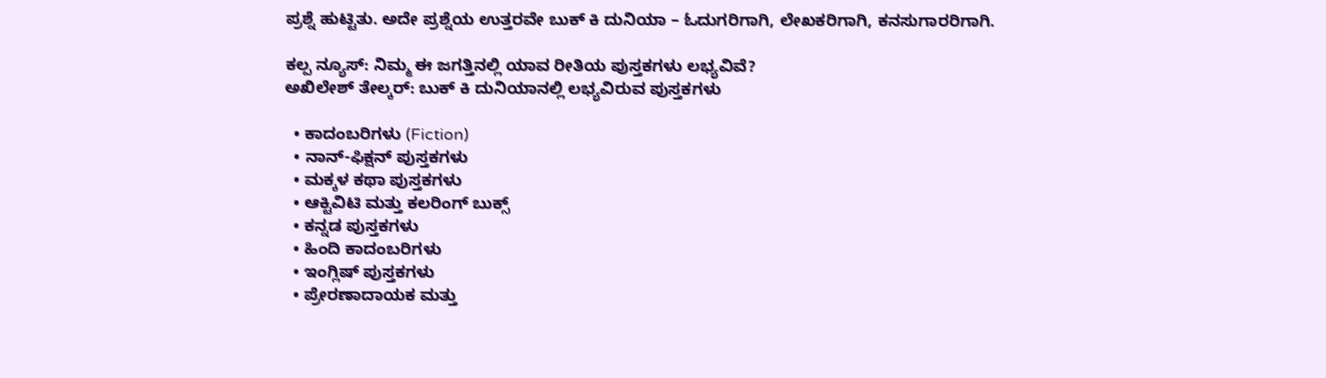ಪ್ರಶ್ನೆ ಹುಟ್ಟಿತು. ಅದೇ ಪ್ರಶ್ನೆಯ ಉತ್ತರವೇ ಬುಕ್ ಕಿ ದುನಿಯಾ – ಓದುಗರಿಗಾಗಿ, ಲೇಖಕರಿಗಾಗಿ, ಕನಸುಗಾರರಿಗಾಗಿ.

ಕಲ್ಪ ನ್ಯೂಸ್: ನಿಮ್ಮ ಈ ಜಗತ್ತಿನಲ್ಲಿ ಯಾವ ರೀತಿಯ ಪುಸ್ತಕಗಳು ಲಭ್ಯವಿವೆ?
ಅಖಿಲೇಶ್ ತೇಲ್ಕರ್: ಬುಕ್ ಕಿ ದುನಿಯಾನಲ್ಲಿ ಲಭ್ಯವಿರುವ ಪುಸ್ತಕಗಳು

  • ಕಾದಂಬರಿಗಳು (Fiction)
  • ನಾನ್-ಫಿಕ್ಷನ್ ಪುಸ್ತಕಗಳು
  • ಮಕ್ಕಳ ಕಥಾ ಪುಸ್ತಕಗಳು
  • ಆಕ್ಟಿವಿಟಿ ಮತ್ತು ಕಲರಿಂಗ್ ಬುಕ್ಸ್
  • ಕನ್ನಡ ಪುಸ್ತಕಗಳು
  • ಹಿಂದಿ ಕಾದಂಬರಿಗಳು
  • ಇಂಗ್ಲಿಷ್ ಪುಸ್ತಕಗಳು
  • ಪ್ರೇರಣಾದಾಯಕ ಮತ್ತು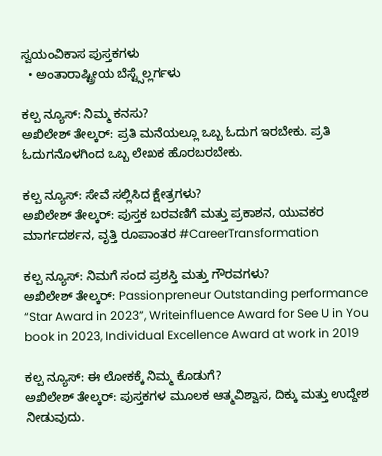ಸ್ವಯಂವಿಕಾಸ ಪುಸ್ತಕಗಳು
  • ಅಂತಾರಾಷ್ಟ್ರೀಯ ಬೆಸ್ಟ್ಸೆಲ್ಲರ್ಗಳು

ಕಲ್ಪ ನ್ಯೂಸ್: ನಿಮ್ಮ ಕನಸು?
ಅಖಿಲೇಶ್ ತೇಲ್ಕರ್: ಪ್ರತಿ ಮನೆಯಲ್ಲೂ ಒಬ್ಬ ಓದುಗ ಇರಬೇಕು. ಪ್ರತಿ ಓದುಗನೊಳಗಿಂದ ಒಬ್ಬ ಲೇಖಕ ಹೊರಬರಬೇಕು.

ಕಲ್ಪ ನ್ಯೂಸ್: ಸೇವೆ ಸಲ್ಲಿಸಿದ ಕ್ಷೇತ್ರಗಳು?
ಅಖಿಲೇಶ್ ತೇಲ್ಕರ್: ಪುಸ್ತಕ ಬರವಣಿಗೆ ಮತ್ತು ಪ್ರಕಾಶನ, ಯುವಕರ ಮಾರ್ಗದರ್ಶನ, ವೃತ್ತಿ ರೂಪಾಂತರ #CareerTransformation

ಕಲ್ಪ ನ್ಯೂಸ್: ನಿಮಗೆ ಸಂದ ಪ್ರಶಸ್ತಿ ಮತ್ತು ಗೌರವಗಳು?
ಅಖಿಲೇಶ್ ತೇಲ್ಕರ್: Passionpreneur Outstanding performance “Star Award in 2023”, Writeinfluence Award for See U in You book in 2023, Individual Excellence Award at work in 2019

ಕಲ್ಪ ನ್ಯೂಸ್: ಈ ಲೋಕಕ್ಕೆ ನಿಮ್ಮ ಕೊಡುಗೆ?
ಅಖಿಲೇಶ್ ತೇಲ್ಕರ್: ಪುಸ್ತಕಗಳ ಮೂಲಕ ಆತ್ಮವಿಶ್ವಾಸ, ದಿಕ್ಕು ಮತ್ತು ಉದ್ದೇಶ ನೀಡುವುದು.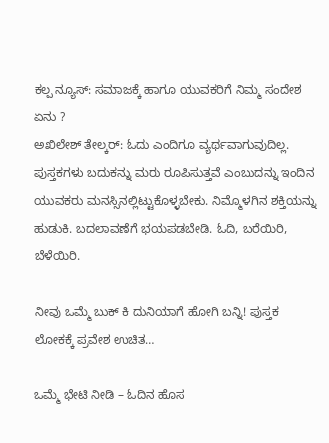ಕಲ್ಪ ನ್ಯೂಸ್: ಸಮಾಜಕ್ಕೆ ಹಾಗೂ ಯುವಕರಿಗೆ ನಿಮ್ಮ ಸಂದೇಶ ಏನು ?
ಅಖಿಲೇಶ್ ತೇಲ್ಕರ್: ಓದು ಎಂದಿಗೂ ವ್ಯರ್ಥವಾಗುವುದಿಲ್ಲ. ಪುಸ್ತಕಗಳು ಬದುಕನ್ನು ಮರು ರೂಪಿಸುತ್ತವೆ ಎಂಬುದನ್ನು ಇಂದಿನ ಯುವಕರು ಮನಸ್ಸಿನಲ್ಲಿಟ್ಟುಕೊಳ್ಳಬೇಕು. ನಿಮ್ಮೊಳಗಿನ ಶಕ್ತಿಯನ್ನು ಹುಡುಕಿ. ಬದಲಾವಣೆಗೆ ಭಯಪಡಬೇಡಿ. ಓದಿ, ಬರೆಯಿರಿ, ಬೆಳೆಯಿರಿ.

ನೀವು ಒಮ್ಮೆ ಬುಕ್ ಕಿ ದುನಿಯಾಗೆ ಹೋಗಿ ಬನ್ನಿ! ಪುಸ್ತಕ ಲೋಕಕ್ಕೆ ಪ್ರವೇಶ ಉಚಿತ…

ಒಮ್ಮೆ ಭೇಟಿ ನೀಡಿ – ಓದಿನ ಹೊಸ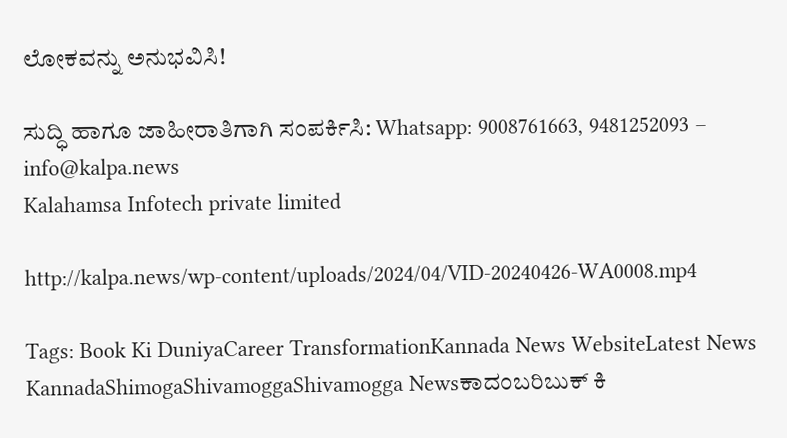ಲೋಕವನ್ನು ಅನುಭವಿಸಿ!

ಸುದ್ಧಿ ಹಾಗೂ ಜಾಹೀರಾತಿಗಾಗಿ ಸಂಪರ್ಕಿಸಿ: Whatsapp: 9008761663, 9481252093 – info@kalpa.news
Kalahamsa Infotech private limited

http://kalpa.news/wp-content/uploads/2024/04/VID-20240426-WA0008.mp4

Tags: Book Ki DuniyaCareer TransformationKannada News WebsiteLatest News KannadaShimogaShivamoggaShivamogga Newsಕಾದಂಬರಿಬುಕ್ ಕಿ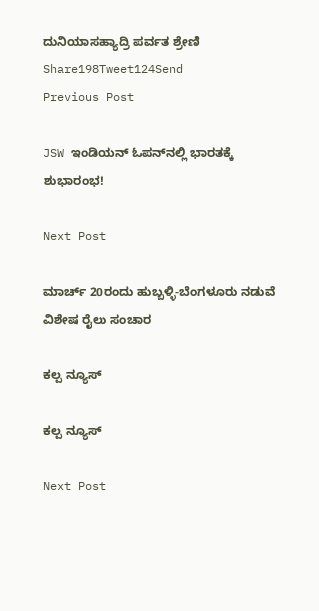ದುನಿಯಾಸಹ್ಯಾದ್ರಿ ಪರ್ವತ ಶ್ರೇಣಿ
Share198Tweet124Send
Previous Post

JSW ಇಂಡಿಯನ್ ಓಪನ್‌ನಲ್ಲಿ ಭಾರತಕ್ಕೆ ಶುಭಾರಂಭ!

Next Post

ಮಾರ್ಚ್ 20ರಂದು ಹುಬ್ಬಳ್ಳಿ-ಬೆಂಗಳೂರು ನಡುವೆ ವಿಶೇಷ ರೈಲು ಸಂಚಾರ

ಕಲ್ಪ ನ್ಯೂಸ್

ಕಲ್ಪ ನ್ಯೂಸ್

Next Post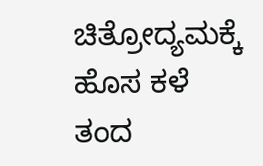ಚಿತ್ರೋದ್ಯಮಕ್ಕೆ‌ ಹೊಸ ಕಳೆ ತಂದ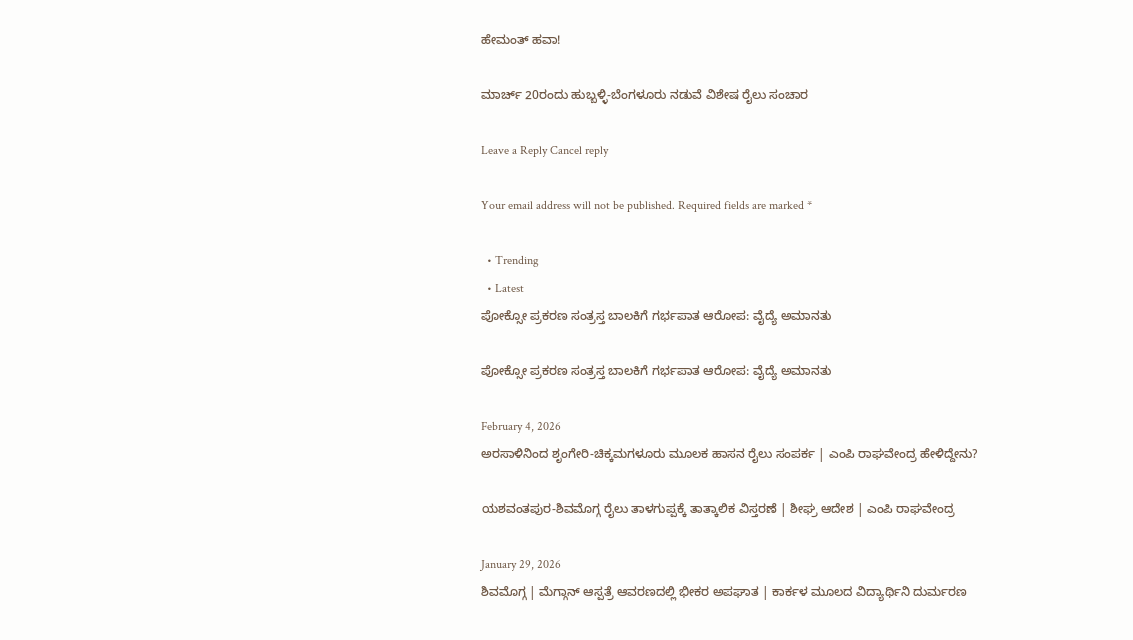ಹೇಮಂತ್ ಹವಾ!

ಮಾರ್ಚ್ 20ರಂದು ಹುಬ್ಬಳ್ಳಿ-ಬೆಂಗಳೂರು ನಡುವೆ ವಿಶೇಷ ರೈಲು ಸಂಚಾರ

Leave a Reply Cancel reply

Your email address will not be published. Required fields are marked *

  • Trending
  • Latest
ಪೋಕ್ಸೋ ಪ್ರಕರಣ ಸಂತ್ರಸ್ತ ಬಾಲಕಿಗೆ ಗರ್ಭಪಾತ ಆರೋಪ: ವೈದ್ಯೆ ಅಮಾನತು

ಪೋಕ್ಸೋ ಪ್ರಕರಣ ಸಂತ್ರಸ್ತ ಬಾಲಕಿಗೆ ಗರ್ಭಪಾತ ಆರೋಪ: ವೈದ್ಯೆ ಅಮಾನತು

February 4, 2026
ಅರಸಾಳಿನಿಂದ ಶೃಂಗೇರಿ-ಚಿಕ್ಕಮಗಳೂರು ಮೂಲಕ ಹಾಸನ ರೈಲು ಸಂಪರ್ಕ | ಎಂಪಿ ರಾಘವೇಂದ್ರ ಹೇಳಿದ್ದೇನು?

ಯಶವಂತಪುರ-ಶಿವಮೊಗ್ಗ ರೈಲು ತಾಳಗುಪ್ಪಕ್ಕೆ ತಾತ್ಕಾಲಿಕ ವಿಸ್ತರಣೆ | ಶೀಘ್ರ ಆದೇಶ | ಎಂಪಿ ರಾಘವೇಂದ್ರ

January 29, 2026
ಶಿವಮೊಗ್ಗ | ಮೆಗ್ಗಾನ್ ಆಸ್ಪತ್ರೆ ಆವರಣದಲ್ಲಿ ಭೀಕರ ಅಪಘಾತ | ಕಾರ್ಕಳ ಮೂಲದ ವಿದ್ಯಾರ್ಥಿನಿ ದುರ್ಮರಣ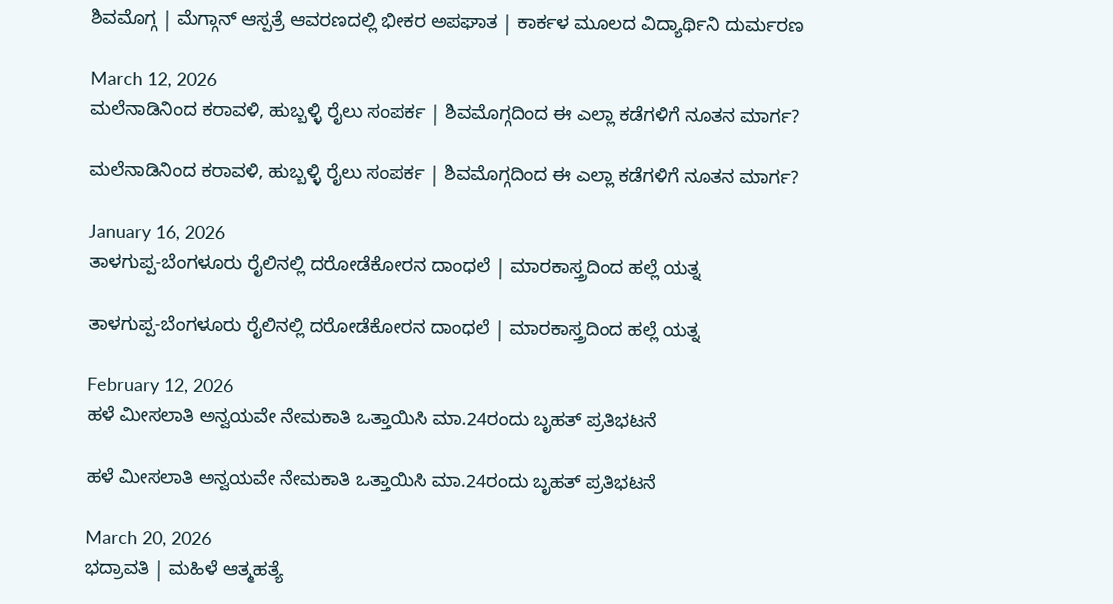ಶಿವಮೊಗ್ಗ | ಮೆಗ್ಗಾನ್ ಆಸ್ಪತ್ರೆ ಆವರಣದಲ್ಲಿ ಭೀಕರ ಅಪಘಾತ | ಕಾರ್ಕಳ ಮೂಲದ ವಿದ್ಯಾರ್ಥಿನಿ ದುರ್ಮರಣ

March 12, 2026
ಮಲೆನಾಡಿನಿಂದ ಕರಾವಳಿ, ಹುಬ್ಬಳ್ಳಿ ರೈಲು ಸಂಪರ್ಕ | ಶಿವಮೊಗ್ಗದಿಂದ ಈ ಎಲ್ಲಾ ಕಡೆಗಳಿಗೆ ನೂತನ ಮಾರ್ಗ?

ಮಲೆನಾಡಿನಿಂದ ಕರಾವಳಿ, ಹುಬ್ಬಳ್ಳಿ ರೈಲು ಸಂಪರ್ಕ | ಶಿವಮೊಗ್ಗದಿಂದ ಈ ಎಲ್ಲಾ ಕಡೆಗಳಿಗೆ ನೂತನ ಮಾರ್ಗ?

January 16, 2026
ತಾಳಗುಪ್ಪ-ಬೆಂಗಳೂರು ರೈಲಿನಲ್ಲಿ ದರೋಡೆಕೋರನ ದಾಂಧಲೆ | ಮಾರಕಾಸ್ತ್ರದಿಂದ ಹಲ್ಲೆ ಯತ್ನ

ತಾಳಗುಪ್ಪ-ಬೆಂಗಳೂರು ರೈಲಿನಲ್ಲಿ ದರೋಡೆಕೋರನ ದಾಂಧಲೆ | ಮಾರಕಾಸ್ತ್ರದಿಂದ ಹಲ್ಲೆ ಯತ್ನ

February 12, 2026
ಹಳೆ ಮೀಸಲಾತಿ ಅನ್ವಯವೇ ನೇಮಕಾತಿ ಒತ್ತಾಯಿಸಿ ಮಾ.24ರಂದು ಬೃಹತ್ ಪ್ರತಿಭಟನೆ

ಹಳೆ ಮೀಸಲಾತಿ ಅನ್ವಯವೇ ನೇಮಕಾತಿ ಒತ್ತಾಯಿಸಿ ಮಾ.24ರಂದು ಬೃಹತ್ ಪ್ರತಿಭಟನೆ

March 20, 2026
ಭದ್ರಾವತಿ | ಮಹಿಳೆ ಆತ್ಮಹತ್ಯೆ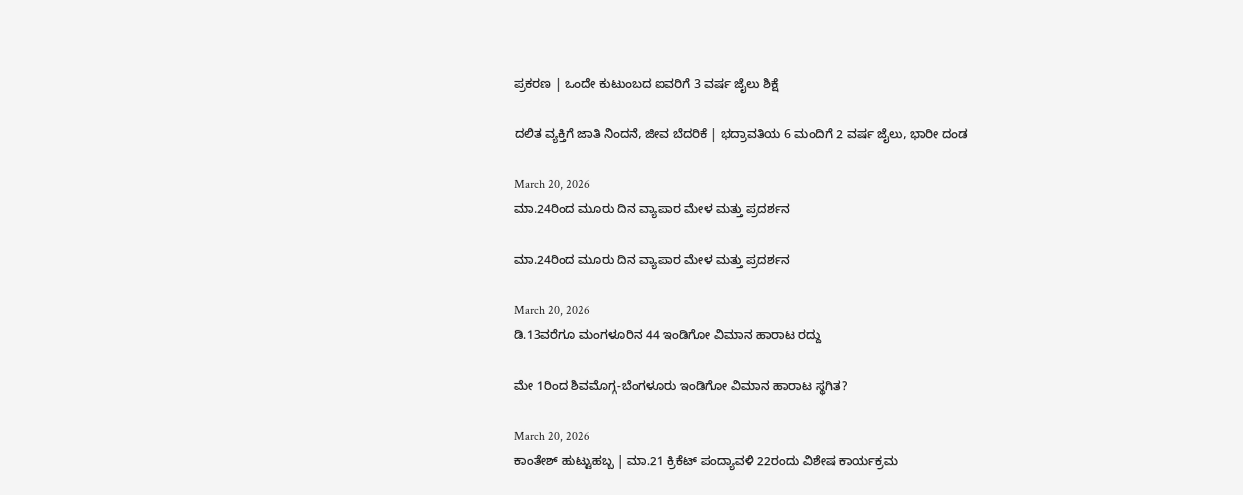ಪ್ರಕರಣ | ಒಂದೇ ಕುಟುಂಬದ ಐವರಿಗೆ 3 ವರ್ಷ ಜೈಲು ಶಿಕ್ಷೆ

ದಲಿತ ವ್ಯಕ್ತಿಗೆ ಜಾತಿ ನಿಂದನೆ, ಜೀವ ಬೆದರಿಕೆ | ಭದ್ರಾವತಿಯ 6 ಮಂದಿಗೆ 2 ವರ್ಷ ಜೈಲು, ಭಾರೀ ದಂಡ

March 20, 2026
ಮಾ.24ರಿಂದ ಮೂರು ದಿನ ವ್ಯಾಪಾರ ಮೇಳ ಮತ್ತು ಪ್ರದರ್ಶನ

ಮಾ.24ರಿಂದ ಮೂರು ದಿನ ವ್ಯಾಪಾರ ಮೇಳ ಮತ್ತು ಪ್ರದರ್ಶನ

March 20, 2026
ಡಿ.13ವರೆಗೂ ಮಂಗಳೂರಿನ 44 ಇಂಡಿಗೋ ವಿಮಾನ ಹಾರಾಟ ರದ್ದು

ಮೇ 1ರಿಂದ ಶಿವಮೊಗ್ಗ-ಬೆಂಗಳೂರು ಇಂಡಿಗೋ ವಿಮಾನ ಹಾರಾಟ ಸ್ಥಗಿತ?

March 20, 2026
ಕಾಂತೇಶ್ ಹುಟ್ಟುಹಬ್ಬ | ಮಾ.21 ಕ್ರಿಕೆಟ್ ಪಂದ್ಯಾವಳಿ 22ರಂದು ವಿಶೇಷ ಕಾರ್ಯಕ್ರಮ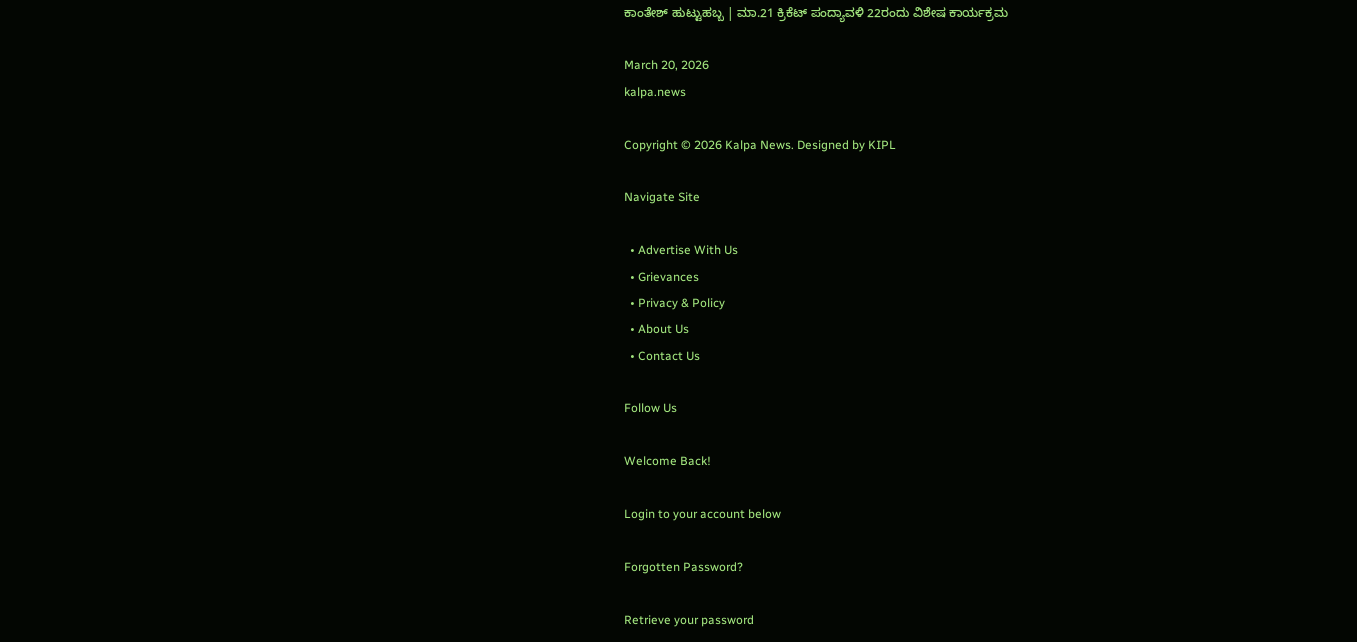ಕಾಂತೇಶ್ ಹುಟ್ಟುಹಬ್ಬ | ಮಾ.21 ಕ್ರಿಕೆಟ್ ಪಂದ್ಯಾವಳಿ 22ರಂದು ವಿಶೇಷ ಕಾರ್ಯಕ್ರಮ

March 20, 2026
kalpa.news

Copyright © 2026 Kalpa News. Designed by KIPL

Navigate Site

  • Advertise With Us
  • Grievances
  • Privacy & Policy
  • About Us
  • Contact Us

Follow Us

Welcome Back!

Login to your account below

Forgotten Password?

Retrieve your password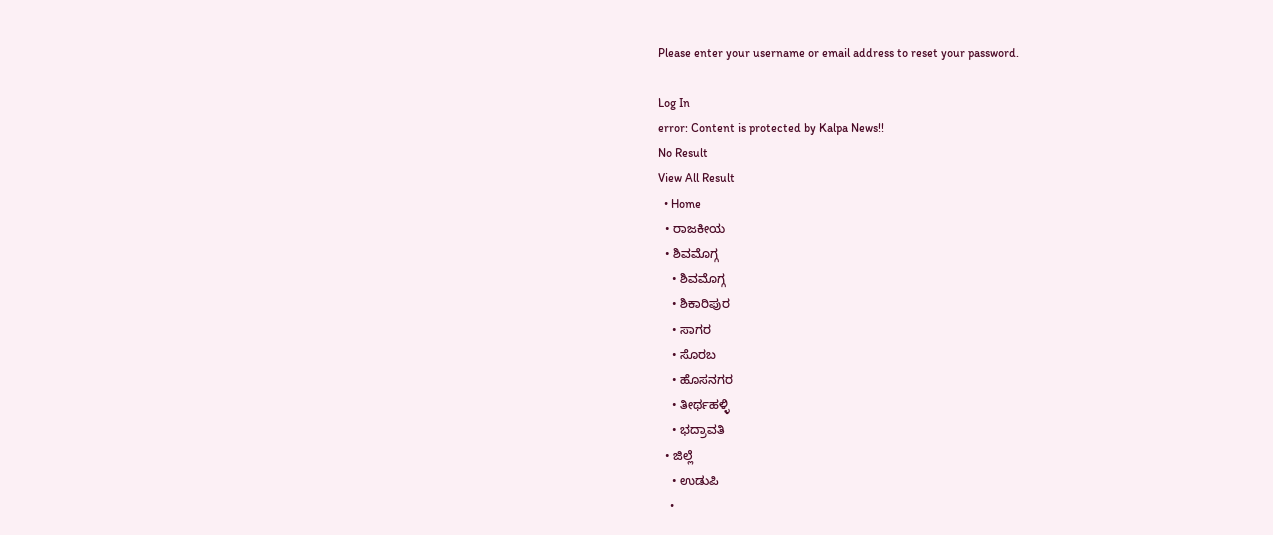Please enter your username or email address to reset your password.

Log In
error: Content is protected by Kalpa News!!
No Result
View All Result
  • Home
  • ರಾಜಕೀಯ
  • ಶಿವಮೊಗ್ಗ
    • ಶಿವಮೊಗ್ಗ
    • ಶಿಕಾರಿಪುರ
    • ಸಾಗರ
    • ಸೊರಬ
    • ಹೊಸನಗರ
    • ತೀರ್ಥಹಳ್ಳಿ
    • ಭದ್ರಾವತಿ
  • ಜಿಲ್ಲೆ
    • ಉಡುಪಿ
    •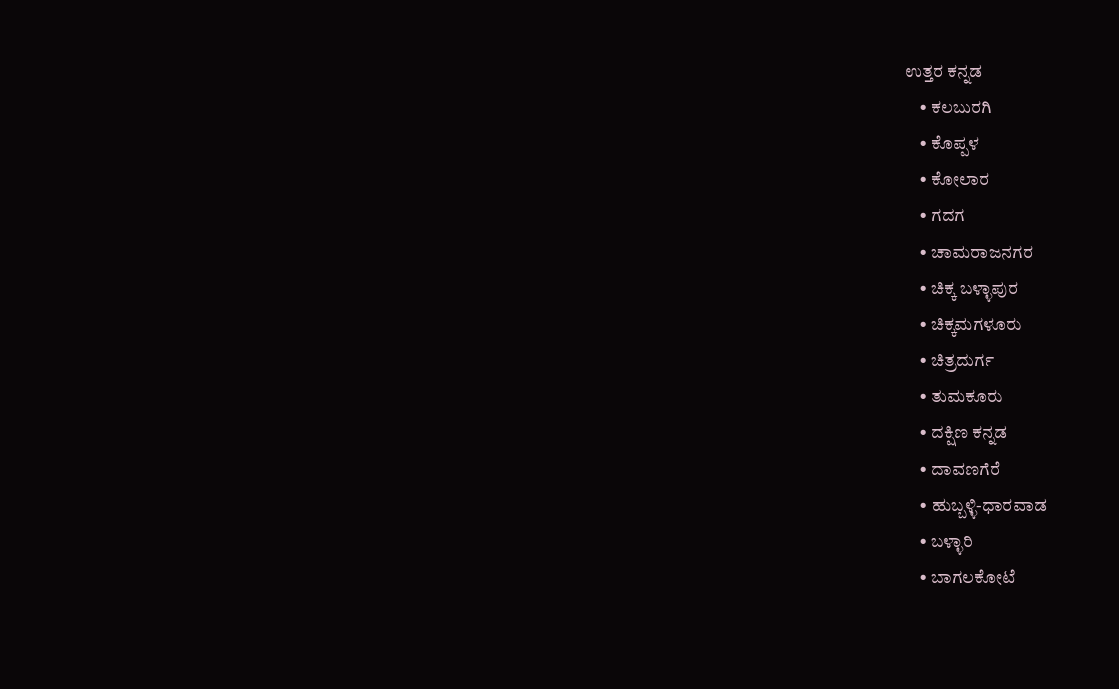ಉತ್ತರ ಕನ್ನಡ
    • ಕಲಬುರಗಿ
    • ಕೊಪ್ಪಳ
    • ಕೋಲಾರ
    • ಗದಗ
    • ಚಾಮರಾಜನಗರ
    • ಚಿಕ್ಕ ಬಳ್ಳಾಪುರ
    • ಚಿಕ್ಕಮಗಳೂರು
    • ಚಿತ್ರದುರ್ಗ
    • ತುಮಕೂರು
    • ದಕ್ಷಿಣ ಕನ್ನಡ
    • ದಾವಣಗೆರೆ
    • ಹುಬ್ಬಳ್ಳಿ-ಧಾರವಾಡ
    • ಬಳ್ಳಾರಿ
    • ಬಾಗಲಕೋಟೆ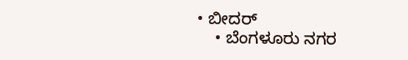• ಬೀದರ್
    • ಬೆಂಗಳೂರು ನಗರ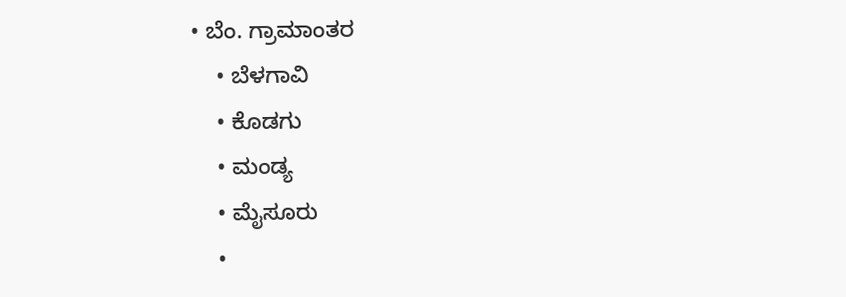• ಬೆಂ. ಗ್ರಾಮಾಂತರ
    • ಬೆಳಗಾವಿ
    • ಕೊಡಗು
    • ಮಂಡ್ಯ
    • ಮೈಸೂರು
    •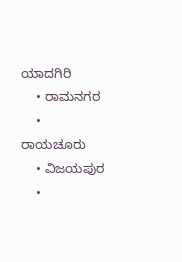ಯಾದಗಿರಿ
    • ರಾಮನಗರ
    • ರಾಯಚೂರು
    • ವಿಜಯಪುರ
    •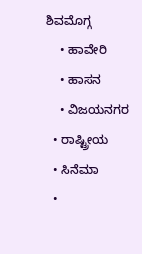ಶಿವಮೊಗ್ಗ
    • ಹಾವೇರಿ
    • ಹಾಸನ
    • ವಿಜಯನಗರ
  • ರಾಷ್ಟ್ರೀಯ
  • ಸಿನೆಮಾ
  •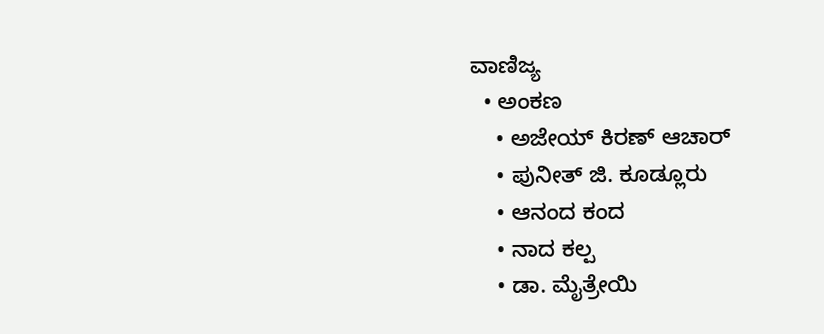ವಾಣಿಜ್ಯ
  • ಅಂಕಣ
    • ಅಜೇಯ್ ಕಿರಣ್ ಆಚಾರ್
    • ಪುನೀತ್ ಜಿ. ಕೂಡ್ಲೂರು
    • ಆನಂದ ಕಂದ
    • ನಾದ ಕಲ್ಪ
    • ಡಾ. ಮೈತ್ರೇಯಿ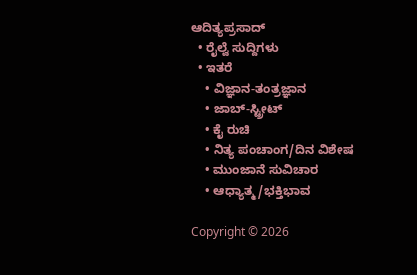ಆದಿತ್ಯಪ್ರಸಾದ್
  • ರೈಲ್ವೆ ಸುದ್ದಿಗಳು
  • ಇತರೆ
    • ವಿಜ್ಞಾನ-ತಂತ್ರಜ್ಞಾನ
    • ಜಾಬ್-ಸ್ಟ್ರೀಟ್
    • ಕೈ ರುಚಿ
    • ನಿತ್ಯ ಪಂಚಾಂಗ/ದಿನ ವಿಶೇಷ
    • ಮುಂಜಾನೆ ಸುವಿಚಾರ
    • ಆಧ್ಯಾತ್ಮ/ಭಕ್ತಿಭಾವ

Copyright © 2026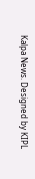Kalpa News. Designed by KIPL